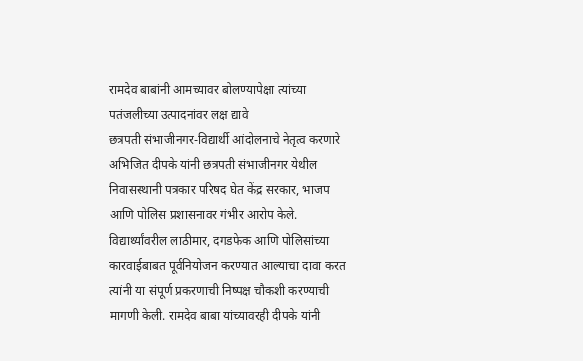रामदेव बाबांनी आमच्यावर बोलण्यापेक्षा त्यांच्या पतंजलीच्या उत्पादनांवर लक्ष द्यावे
छत्रपती संभाजीनगर-विद्यार्थी आंदोलनाचे नेतृत्व करणारे अभिजित दीपके यांनी छत्रपती संभाजीनगर येथील निवासस्थानी पत्रकार परिषद घेत केंद्र सरकार, भाजप आणि पोलिस प्रशासनावर गंभीर आरोप केले. विद्यार्थ्यांवरील लाठीमार, दगडफेक आणि पोलिसांच्या कारवाईबाबत पूर्वनियोजन करण्यात आल्याचा दावा करत त्यांनी या संपूर्ण प्रकरणाची निष्पक्ष चौकशी करण्याची मागणी केली. रामदेव बाबा यांच्यावरही दीपके यांनी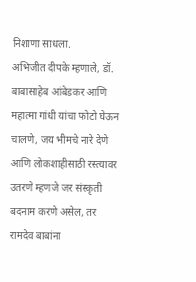निशाणा साधला.
अभिजीत दीपके म्हणाले, डॉ. बाबासाहेब आंबेडकर आणि महात्मा गांधी यांचा फोटो घेऊन चालणे, जय भीमचे नारे देणे आणि लोकशाहीसाठी रस्त्यावर उतरणे म्हणजे जर संस्कृती बदनाम करणे असेल, तर रामदेव बाबांना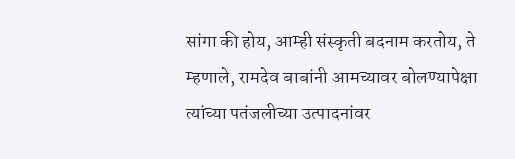सांगा की होय, आम्ही संस्कृती बदनाम करतोय, ते म्हणाले, रामदेव बाबांनी आमच्यावर बोलण्यापेक्षा त्यांच्या पतंजलीच्या उत्पादनांवर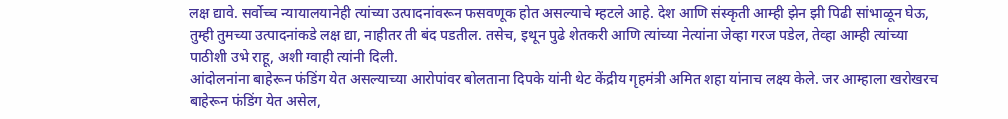लक्ष द्यावे. सर्वोच्च न्यायालयानेही त्यांच्या उत्पादनांवरून फसवणूक होत असल्याचे म्हटले आहे. देश आणि संस्कृती आम्ही झेन झी पिढी सांभाळून घेऊ, तुम्ही तुमच्या उत्पादनांकडे लक्ष द्या, नाहीतर ती बंद पडतील. तसेच, इथून पुढे शेतकरी आणि त्यांच्या नेत्यांना जेव्हा गरज पडेल, तेव्हा आम्ही त्यांच्या पाठीशी उभे राहू, अशी ग्वाही त्यांनी दिली.
आंदोलनांना बाहेरून फंडिंग येत असल्याच्या आरोपांवर बोलताना दिपके यांनी थेट केंद्रीय गृहमंत्री अमित शहा यांनाच लक्ष्य केले. जर आम्हाला खरोखरच बाहेरून फंडिंग येत असेल,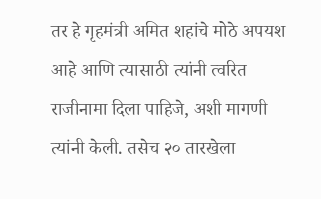तर हे गृहमंत्री अमित शहांचे मोठे अपयश आहे आणि त्यासाठी त्यांनी त्वरित राजीनामा दिला पाहिजे, अशी मागणी त्यांनी केली. तसेच २० तारखेला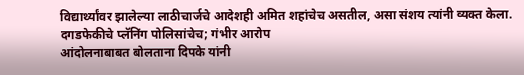विद्यार्थ्यांवर झालेल्या लाठीचार्जचे आदेशही अमित शहांचेच असतील, असा संशय त्यांनी व्यक्त केला.
दगडफेकीचे प्लॅनिंग पोलिसांचेच; गंभीर आरोप
आंदोलनाबाबत बोलताना दिपके यांनी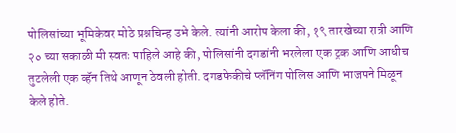पोलिसांच्या भूमिकेवर मोठे प्रश्नचिन्ह उभे केले. त्यांनी आरोप केला की, १९ तारखेच्या रात्री आणि २० च्या सकाळी मी स्वतः पाहिले आहे की, पोलिसांनी दगडांनी भरलेला एक ट्रक आणि आधीच तुटलेली एक व्हॅन तिथे आणून ठेवली होती. दगडफेकीचे प्लॅनिंग पोलिस आणि भाजपने मिळून केले होते.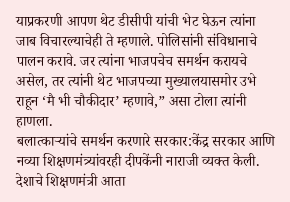याप्रकरणी आपण थेट डीसीपी यांची भेट घेऊन त्यांना जाब विचारल्याचेही ते म्हणाले. पोलिसांनी संविधानाचे पालन करावे. जर त्यांना भाजपचेच समर्थन करायचे असेल, तर त्यांनी थेट भाजपच्या मुख्यालयासमोर उभे राहून ‘मै भी चौकीदार’ म्हणावे,” असा टोला त्यांनी हाणला.
बलात्काऱ्यांचे समर्थन करणारे सरकार:केंद्र सरकार आणि नव्या शिक्षणमंत्र्यांवरही दीपकेंनी नाराजी व्यक्त केली. देशाचे शिक्षणमंत्री आता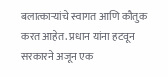बलात्काऱ्यांचे स्वागत आणि कौतुक करत आहेत. प्रधान यांना हटवून सरकारने अजून एक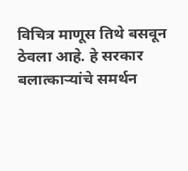विचित्र माणूस तिथे बसवून ठेवला आहे. हे सरकार बलात्काऱ्यांचे समर्थन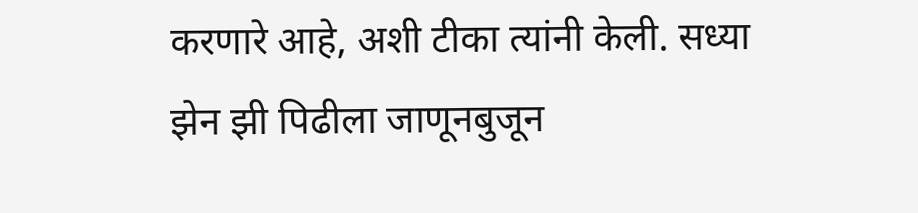करणारे आहे, अशी टीका त्यांनी केली. सध्या झेन झी पिढीला जाणूनबुजून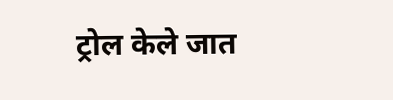ट्रोल केले जात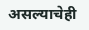असल्याचेही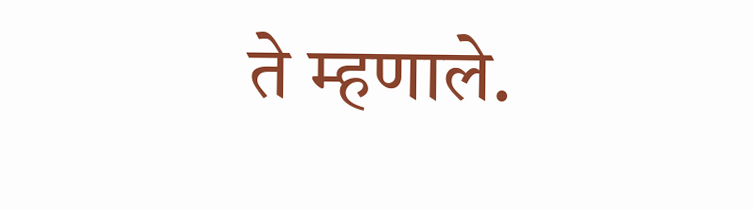ते म्हणाले.